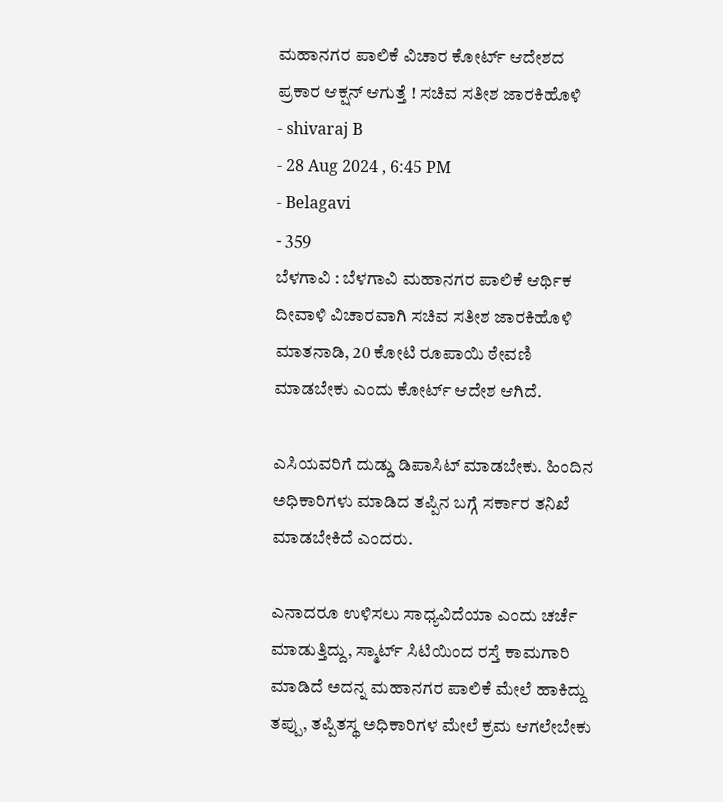ಮಹಾನಗರ ಪಾಲಿಕೆ ವಿಚಾರ ಕೋರ್ಟ್ ಆದೇಶದ ಪ್ರಕಾರ ಆಕ್ಷನ್ ಆಗುತ್ತೆ ! ಸಚಿವ ಸತೀಶ ಜಾರಕಿಹೊಳಿ
- shivaraj B
- 28 Aug 2024 , 6:45 PM
- Belagavi
- 359
ಬೆಳಗಾವಿ : ಬೆಳಗಾವಿ ಮಹಾನಗರ ಪಾಲಿಕೆ ಆರ್ಥಿಕ ದೀವಾಳಿ ವಿಚಾರವಾಗಿ ಸಚಿವ ಸತೀಶ ಜಾರಕಿಹೊಳಿ ಮಾತನಾಡಿ, 20 ಕೋಟಿ ರೂಪಾಯಿ ಠೇವಣಿ ಮಾಡಬೇಕು ಎಂದು ಕೋರ್ಟ್ ಆದೇಶ ಆಗಿದೆ.

ಎಸಿಯವರಿಗೆ ದುಡ್ಡು ಡಿಪಾಸಿಟ್ ಮಾಡಬೇಕು. ಹಿಂದಿನ ಅಧಿಕಾರಿಗಳು ಮಾಡಿದ ತಪ್ಪಿನ ಬಗ್ಗೆ ಸರ್ಕಾರ ತನಿಖೆ ಮಾಡಬೇಕಿದೆ ಎಂದರು.

ಎನಾದರೂ ಉಳಿಸಲು ಸಾಧ್ಯವಿದೆಯಾ ಎಂದು ಚರ್ಚೆ ಮಾಡುತ್ತಿದ್ದು, ಸ್ಮಾರ್ಟ್ ಸಿಟಿಯಿಂದ ರಸ್ತೆ ಕಾಮಗಾರಿ ಮಾಡಿದೆ ಅದನ್ನ ಮಹಾನಗರ ಪಾಲಿಕೆ ಮೇಲೆ ಹಾಕಿದ್ದು ತಪ್ಪು, ತಪ್ಪಿತಸ್ಥ ಅಧಿಕಾರಿಗಳ ಮೇಲೆ ಕ್ರಮ ಆಗಲೇಬೇಕು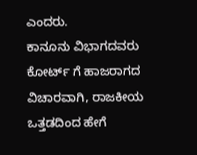ಎಂದರು.
ಕಾನೂನು ವಿಭಾಗದವರು ಕೋರ್ಟ್ ಗೆ ಹಾಜರಾಗದ ವಿಚಾರವಾಗಿ, ರಾಜಕೀಯ ಒತ್ತಡದಿಂದ ಹೇಗೆ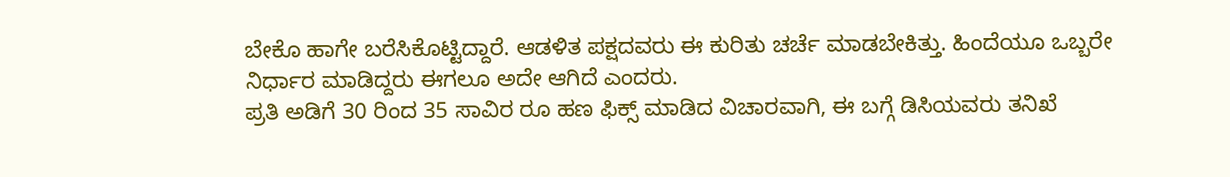ಬೇಕೊ ಹಾಗೇ ಬರೆಸಿಕೊಟ್ಟಿದ್ದಾರೆ. ಆಡಳಿತ ಪಕ್ಷದವರು ಈ ಕುರಿತು ಚರ್ಚೆ ಮಾಡಬೇಕಿತ್ತು. ಹಿಂದೆಯೂ ಒಬ್ಬರೇ ನಿರ್ಧಾರ ಮಾಡಿದ್ದರು ಈಗಲೂ ಅದೇ ಆಗಿದೆ ಎಂದರು.
ಪ್ರತಿ ಅಡಿಗೆ 30 ರಿಂದ 35 ಸಾವಿರ ರೂ ಹಣ ಫಿಕ್ಸ್ ಮಾಡಿದ ವಿಚಾರವಾಗಿ, ಈ ಬಗ್ಗೆ ಡಿಸಿಯವರು ತನಿಖೆ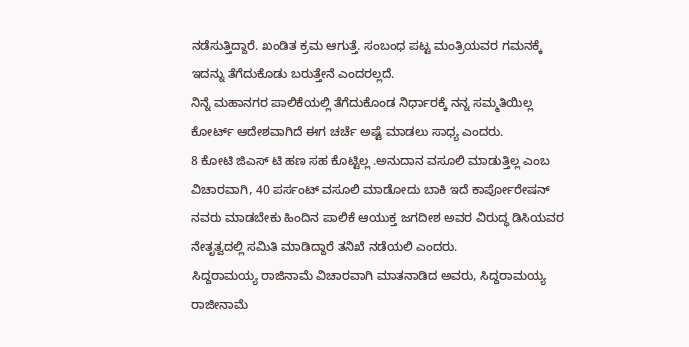ನಡೆಸುತ್ತಿದ್ದಾರೆ. ಖಂಡಿತ ಕ್ರಮ ಆಗುತ್ತೆ. ಸಂಬಂಧ ಪಟ್ಟ ಮಂತ್ರಿಯವರ ಗಮನಕ್ಕೆ ಇದನ್ನು ತೆಗೆದುಕೊಡು ಬರುತ್ತೇನೆ ಎಂದರಲ್ಲದೆ.
ನಿನ್ನೆ ಮಹಾನಗರ ಪಾಲಿಕೆಯಲ್ಲಿ ತೆಗೆದುಕೊಂಡ ನಿರ್ಧಾರಕ್ಕೆ ನನ್ನ ಸಮ್ಮತಿಯಿಲ್ಲ ಕೋರ್ಟ್ ಆದೇಶವಾಗಿದೆ ಈಗ ಚರ್ಚೆ ಅಷ್ಟೆ ಮಾಡಲು ಸಾಧ್ಯ ಎಂದರು.
8 ಕೋಟಿ ಜಿಎಸ್ ಟಿ ಹಣ ಸಹ ಕೊಟ್ಟಿಲ್ಲ .ಅನುದಾನ ವಸೂಲಿ ಮಾಡುತ್ತಿಲ್ಲ ಎಂಬ ವಿಚಾರವಾಗಿ, 40 ಪರ್ಸಂಟ್ ವಸೂಲಿ ಮಾಡೋದು ಬಾಕಿ ಇದೆ ಕಾರ್ಪೋರೇಷನ್ ನವರು ಮಾಡಬೇಕು ಹಿಂದಿನ ಪಾಲಿಕೆ ಆಯುಕ್ತ ಜಗದೀಶ ಅವರ ವಿರುದ್ಧ ಡಿಸಿಯವರ ನೇತೃತ್ವದಲ್ಲಿ ಸಮಿತಿ ಮಾಡಿದ್ದಾರೆ ತನಿಖೆ ನಡೆಯಲಿ ಎಂದರು.
ಸಿದ್ದರಾಮಯ್ಯ ರಾಜಿನಾಮೆ ವಿಚಾರವಾಗಿ ಮಾತನಾಡಿದ ಅವರು, ಸಿದ್ದರಾಮಯ್ಯ ರಾಜೀನಾಮೆ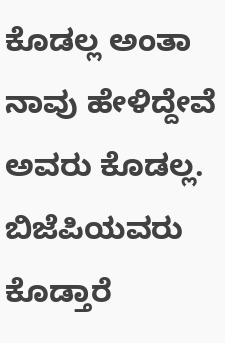ಕೊಡಲ್ಲ ಅಂತಾ ನಾವು ಹೇಳಿದ್ದೇವೆ ಅವರು ಕೊಡಲ್ಲ.
ಬಿಜೆಪಿಯವರು ಕೊಡ್ತಾರೆ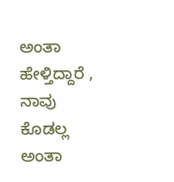ಅಂತಾ ಹೇಳ್ತಿದ್ದಾರೆ , ನಾವು ಕೊಡಲ್ಲ ಅಂತಾ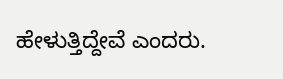ಹೇಳುತ್ತಿದ್ದೇವೆ ಎಂದರು.